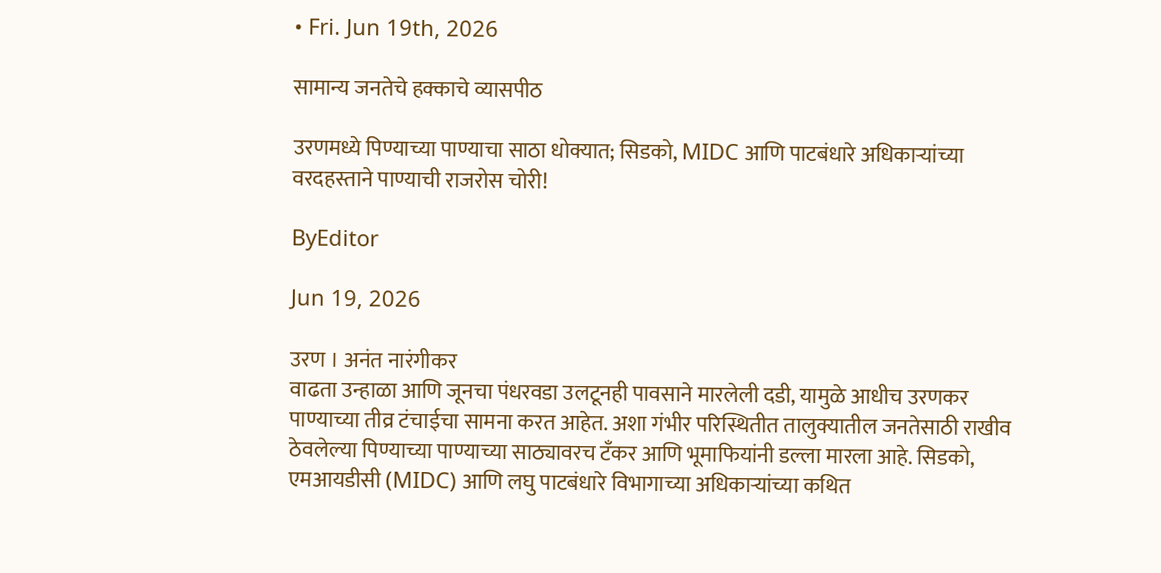• Fri. Jun 19th, 2026

सामान्य जनतेचे हक्काचे व्यासपीठ

उरणमध्ये पिण्याच्या पाण्याचा साठा धोक्यात; सिडको, MIDC आणि पाटबंधारे अधिकाऱ्यांच्या वरदहस्ताने पाण्याची राजरोस चोरी!

ByEditor

Jun 19, 2026

उरण । अनंत नारंगीकर
वाढता उन्हाळा आणि जूनचा पंधरवडा उलटूनही पावसाने मारलेली दडी, यामुळे आधीच उरणकर पाण्याच्या तीव्र टंचाईचा सामना करत आहेत. अशा गंभीर परिस्थितीत तालुक्यातील जनतेसाठी राखीव ठेवलेल्या पिण्याच्या पाण्याच्या साठ्यावरच टँकर आणि भूमाफियांनी डल्ला मारला आहे. सिडको, एमआयडीसी (MIDC) आणि लघु पाटबंधारे विभागाच्या अधिकाऱ्यांच्या कथित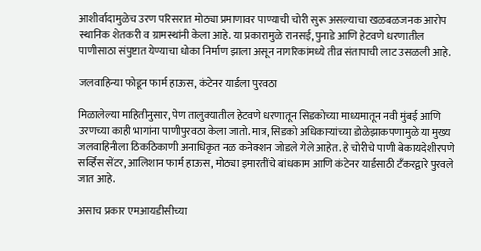आशीर्वादामुळेच उरण परिसरात मोठ्या प्रमाणावर पाण्याची चोरी सुरू असल्याचा खळबळजनक आरोप स्थानिक शेतकरी व ग्रामस्थांनी केला आहे. या प्रकारामुळे रानसई, पुनाडे आणि हेटवणे धरणातील पाणीसाठा संपुष्टात येण्याचा धोका निर्माण झाला असून नागरिकांमध्ये तीव्र संतापाची लाट उसळली आहे.

जलवाहिन्या फोडून फार्म हाऊस, कंटेनर यार्डला पुरवठा

मिळालेल्या माहितीनुसार, पेण तालुक्यातील हेटवणे धरणातून सिडकोच्या माध्यमातून नवी मुंबई आणि उरणच्या काही भागांना पाणीपुरवठा केला जातो. मात्र, सिडको अधिकाऱ्यांच्या डोळेझाकपणामुळे या मुख्य जलवाहिनीला ठिकठिकाणी अनाधिकृत नळ कनेक्शन जोडले गेले आहेत. हे चोरीचे पाणी बेकायदेशीरपणे सर्व्हिस सेंटर, आलिशान फार्म हाऊस, मोठ्या इमारतींचे बांधकाम आणि कंटेनर यार्डसाठी टँकरद्वारे पुरवले जात आहे.

असाच प्रकार एमआयडीसीच्या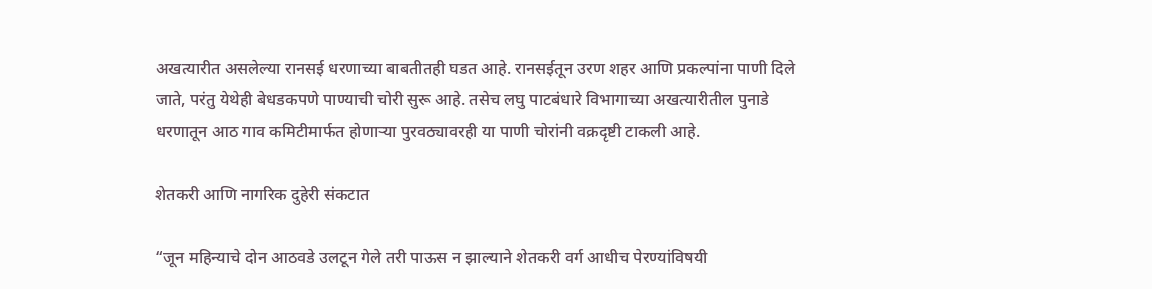अखत्यारीत असलेल्या रानसई धरणाच्या बाबतीतही घडत आहे. रानसईतून उरण शहर आणि प्रकल्पांना पाणी दिले जाते, परंतु येथेही बेधडकपणे पाण्याची चोरी सुरू आहे. तसेच लघु पाटबंधारे विभागाच्या अखत्यारीतील पुनाडे धरणातून आठ गाव कमिटीमार्फत होणाऱ्या पुरवठ्यावरही या पाणी चोरांनी वक्रदृष्टी टाकली आहे.

शेतकरी आणि नागरिक दुहेरी संकटात

“जून महिन्याचे दोन आठवडे उलटून गेले तरी पाऊस न झाल्याने शेतकरी वर्ग आधीच पेरण्यांविषयी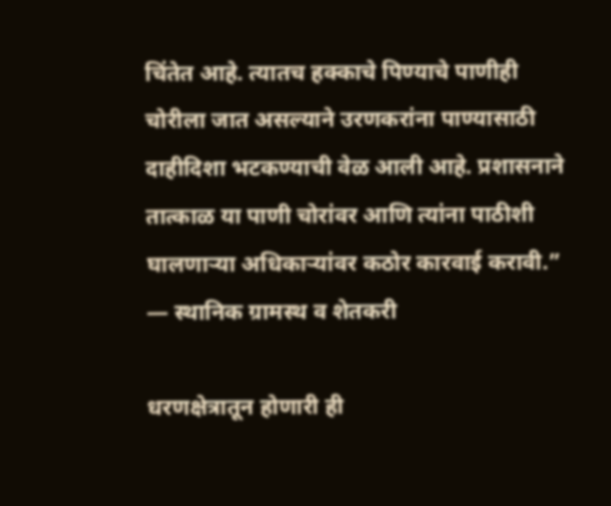चिंतेत आहे. त्यातच हक्काचे पिण्याचे पाणीही चोरीला जात असल्याने उरणकरांना पाण्यासाठी दाहीदिशा भटकण्याची वेळ आली आहे. प्रशासनाने तात्काळ या पाणी चोरांवर आणि त्यांना पाठीशी घालणाऱ्या अधिकाऱ्यांवर कठोर कारवाई करावी.” — स्थानिक ग्रामस्थ व शेतकरी

धरणक्षेत्रातून होणारी ही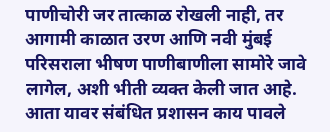पाणीचोरी जर तात्काळ रोखली नाही, तर आगामी काळात उरण आणि नवी मुंबई परिसराला भीषण पाणीबाणीला सामोरे जावे लागेल, अशी भीती व्यक्त केली जात आहे. आता यावर संबंधित प्रशासन काय पावले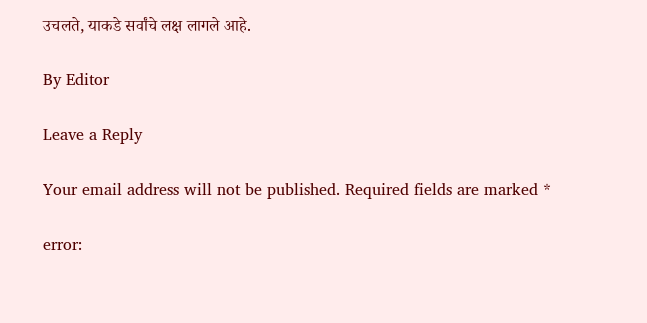उचलते, याकडे सर्वांचे लक्ष लागले आहे.

By Editor

Leave a Reply

Your email address will not be published. Required fields are marked *

error: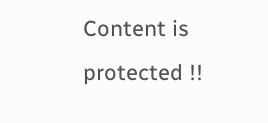Content is protected !!